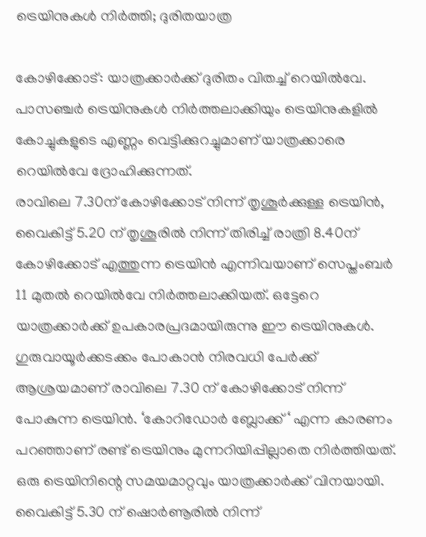ട്രെയിനുകൾ നിർത്തി; ദുരിതയാത്ര

കോഴിക്കോട്: യാത്രക്കാർക്ക് ദുരിതം വിതച്ച് റെയിൽവേ. പാസഞ്ചർ ട്രെയിനുകൾ നിർത്തലാക്കിയും ട്രെയിനുകളിൽ കോച്ചുകളുടെ എണ്ണം വെട്ടിക്കുറച്ചുമാണ് യാത്രക്കാരെ റെയിൽവേ ദ്രോഹിക്കുന്നത്.
രാവിലെ 7.30ന് കോഴിക്കോട് നിന്ന് തൃശൂർക്കുള്ള ട്രെയിൻ, വൈകിട്ട് 5.20 ന് തൃശൂരിൽ നിന്ന് തിരിച്ച് രാത്രി 8.40ന് കോഴിക്കോട് എത്തുന്ന ട്രെയിൻ എന്നിവയാണ് സെപ്തംബർ 11 മുതൽ റെയിൽവേ നിർത്തലാക്കിയത്. ഒട്ടേറെ യാത്രക്കാർക്ക് ഉപകാരപ്രദമായിരുന്നു ഈ ട്രെയിനുകൾ. ഗുരുവായൂർക്കടക്കം പോകാൻ നിരവധി പേർക്ക് ആശ്രയമാണ് രാവിലെ 7.30 ന് കോഴിക്കോട് നിന്ന് പോകുന്ന ട്രെയിൻ. ‘കോറിഡോർ ബ്ലോക്ക് ‘ എന്ന കാരണം പറഞ്ഞാണ് രണ്ട് ട്രെയിനും മുന്നറിയിപ്പില്ലാതെ നിർത്തിയത്.
ഒരു ട്രെയിനിന്റെ സമയമാറ്റവും യാത്രക്കാർക്ക് വിനയായി. വൈകിട്ട് 5.30 ന്‌ ഷൊർണൂരിൽ നിന്ന്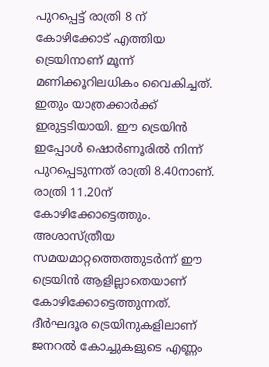പുറപ്പെട്ട് രാത്രി 8 ന് കോഴിക്കോട് എത്തിയ ട്രെയിനാണ് മൂന്ന് മണിക്കൂറിലധികം വൈകിച്ചത്. ഇതും യാത്രക്കാർക്ക് ഇരുട്ടടിയായി. ഈ ട്രെയിൻ ഇപ്പോൾ ഷൊർണൂരിൽ നിന്ന് പുറപ്പെടുന്നത് രാത്രി 8.40നാണ്. രാത്രി 11.20ന് കോഴിക്കോട്ടെത്തും. അശാസ്ത്രീയ സമയമാറ്റത്തെത്തുടർന്ന് ഈ ട്രെയിൻ ആളില്ലാതെയാണ് കോഴിക്കോട്ടെത്തുന്നത്.
ദീർഘദൂര ട്രെയിനുകളിലാണ് ജനറൽ കോച്ചുകളുടെ എണ്ണം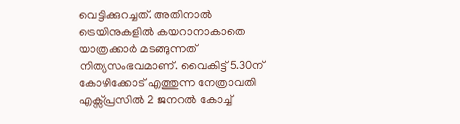വെട്ടിക്കുറച്ചത്. അതിനാൽ ട്രെയിനുകളിൽ കയറാനാകാതെ യാത്രക്കാർ മടങ്ങുന്നത് നിത്യസംഭവമാണ്. വൈകിട്ട് 5.30ന് കോഴിക്കോട് എത്തുന്ന നേത്രാവതി എക്സ്പ്രസിൽ 2 ജനറൽ കോച്ച്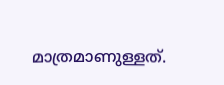മാത്രമാണുള്ളത്.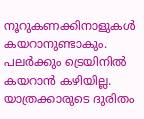നൂറുകണക്കിനാളുകൾ കയറാനുണ്ടാകും. പലർക്കും ട്രെയിനിൽ കയറാൻ കഴിയില്ല. യാത്രക്കാരുടെ ദുരിതം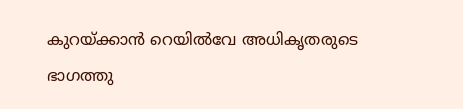കുറയ്ക്കാൻ റെയിൽവേ അധികൃതരുടെ ഭാഗത്തു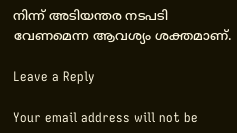നിന്ന് അടിയന്തര നടപടി വേണമെന്ന ആവശ്യം ശക്തമാണ്.

Leave a Reply

Your email address will not be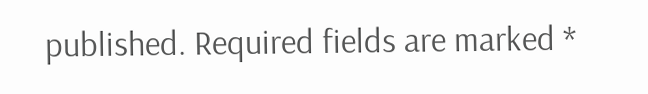published. Required fields are marked *